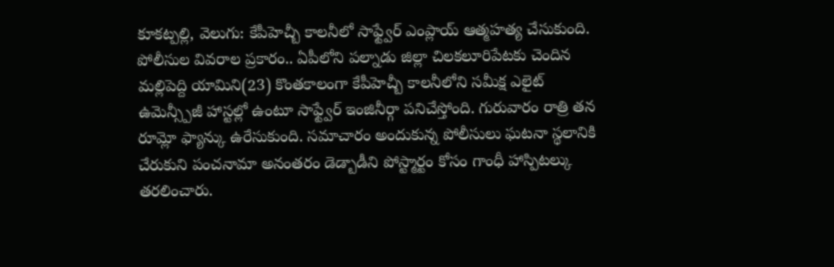కూకట్పల్లి, వెలుగు: కేపీహెచ్బీ కాలనీలో సాఫ్ట్వేర్ ఎంప్లాయ్ ఆత్మహత్య చేసుకుంది. పోలీసుల వివరాల ప్రకారం.. ఏపీలోని పల్నాడు జిల్లా చిలకలూరిపేటకు చెందిన మల్లిపెద్ది యామిని(23) కొంతకాలంగా కేపీహెచ్బీ కాలనీలోని సమీక్ష ఎలైట్ ఉమెన్స్పీజీ హాస్టల్లో ఉంటూ సాఫ్ట్వేర్ ఇంజినీర్గా పనిచేస్తోంది. గురువారం రాత్రి తన రూమ్లో ఫ్యాన్కు ఉరేసుకుంది. సమాచారం అందుకున్న పోలీసులు ఘటనా స్థలానికి చేరుకుని పంచనామా అనంతరం డెడ్బాడీని పోస్ట్మార్టం కోసం గాంధీ హాస్పిటల్కు తరలించారు.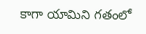కాగా యామిని గతంలో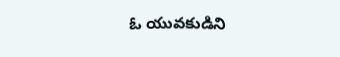ఓ యువకుడిని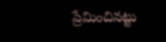ప్రేమించినట్టు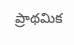ప్రాథమిక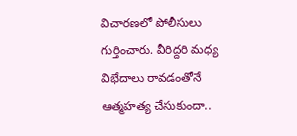విచారణలో పోలీసులు గుర్తించారు. వీరిద్దరి మధ్య విభేదాలు రావడంతోనే ఆత్మహత్య చేసుకుందా..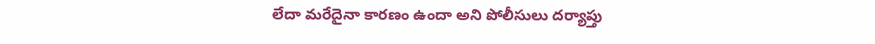లేదా మరేదైనా కారణం ఉందా అని పోలీసులు దర్యాప్తు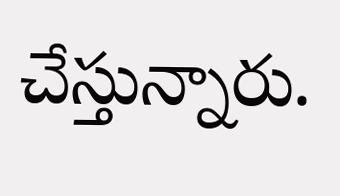చేస్తున్నారు.